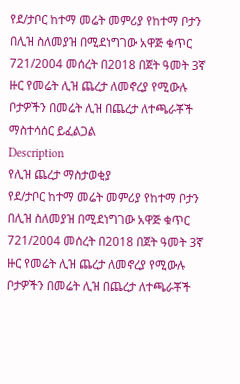የደ/ታቦር ከተማ መሬት መምሪያ የከተማ ቦታን በሊዝ ስለመያዝ በሚደነግገው አዋጅ ቁጥር 721/2004 መሰረት በ2018 በጀት ዓመት 3ኛ ዙር የመሬት ሊዝ ጨረታ ለመኖረያ የሚውሉ ቦታዎችን በመሬት ሊዝ በጨረታ ለተጫራቾች ማስተሳሰር ይፈልጋል
Description
የሊዝ ጨረታ ማስታወቂያ
የደ/ታቦር ከተማ መሬት መምሪያ የከተማ ቦታን በሊዝ ስለመያዝ በሚደነግገው አዋጅ ቁጥር 721/2004 መሰረት በ2018 በጀት ዓመት 3ኛ ዙር የመሬት ሊዝ ጨረታ ለመኖረያ የሚውሉ ቦታዎችን በመሬት ሊዝ በጨረታ ለተጫራቾች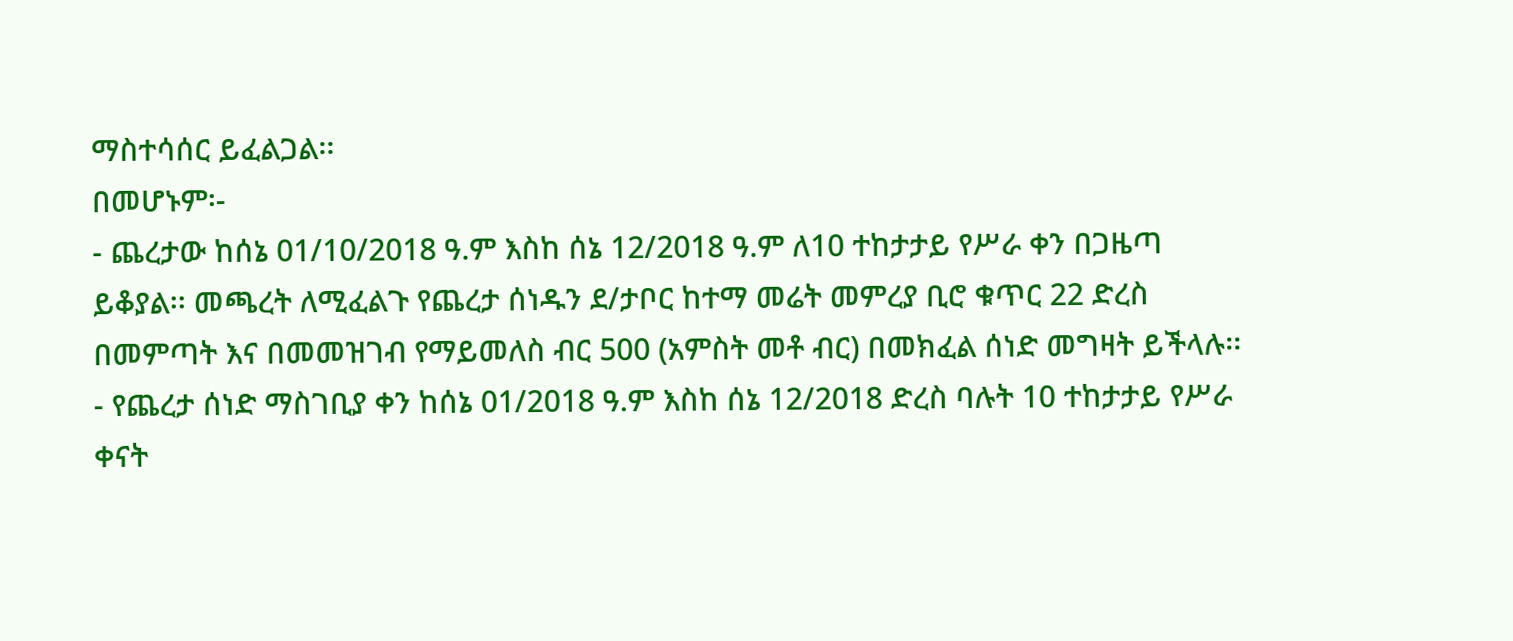ማስተሳሰር ይፈልጋል፡፡
በመሆኑም፡-
- ጨረታው ከሰኔ 01/10/2018 ዓ.ም እስከ ሰኔ 12/2018 ዓ.ም ለ10 ተከታታይ የሥራ ቀን በጋዜጣ ይቆያል፡፡ መጫረት ለሚፈልጉ የጨረታ ሰነዱን ደ/ታቦር ከተማ መሬት መምረያ ቢሮ ቁጥር 22 ድረስ በመምጣት እና በመመዝገብ የማይመለስ ብር 500 (አምስት መቶ ብር) በመክፈል ሰነድ መግዛት ይችላሉ፡፡
- የጨረታ ሰነድ ማስገቢያ ቀን ከሰኔ 01/2018 ዓ.ም እስከ ሰኔ 12/2018 ድረስ ባሉት 10 ተከታታይ የሥራ ቀናት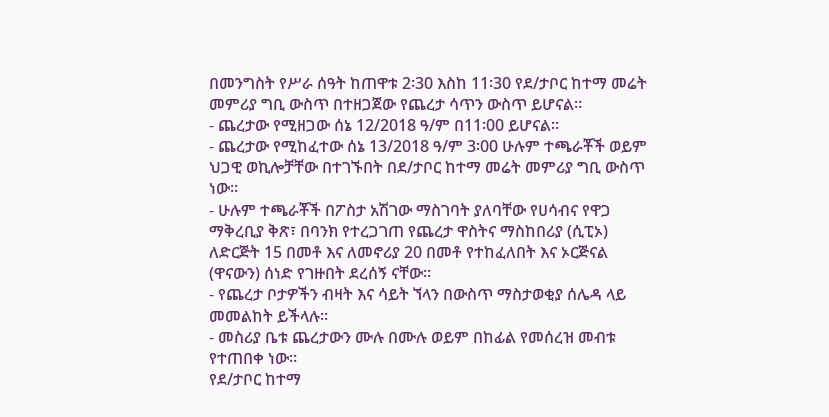በመንግስት የሥራ ሰዓት ከጠዋቱ 2፡30 እስከ 11፡30 የደ/ታቦር ከተማ መሬት መምሪያ ግቢ ውስጥ በተዘጋጀው የጨረታ ሳጥን ውስጥ ይሆናል፡፡
- ጨረታው የሚዘጋው ሰኔ 12/2018 ዓ/ም በ11፡00 ይሆናል፡፡
- ጨረታው የሚከፈተው ሰኔ 13/2018 ዓ/ም 3፡00 ሁሉም ተጫራቾች ወይም ህጋዊ ወኪሎቻቸው በተገኙበት በደ/ታቦር ከተማ መሬት መምሪያ ግቢ ውስጥ ነው፡፡
- ሁሉም ተጫራቾች በፖስታ አሽገው ማስገባት ያለባቸው የሀሳብና የዋጋ ማቅረቢያ ቅጽ፣ በባንክ የተረጋገጠ የጨረታ ዋስትና ማስከበሪያ (ሲፒኦ) ለድርጅት 15 በመቶ እና ለመኖሪያ 20 በመቶ የተከፈለበት እና ኦርጅናል (ዋናውን) ሰነድ የገዙበት ደረሰኝ ናቸው፡፡
- የጨረታ ቦታዎችን ብዛት እና ሳይት ኘላን በውስጥ ማስታወቂያ ሰሌዳ ላይ መመልከት ይችላሉ፡፡
- መስሪያ ቤቱ ጨረታውን ሙሉ በሙሉ ወይም በከፊል የመሰረዝ መብቱ የተጠበቀ ነው፡፡
የደ/ታቦር ከተማ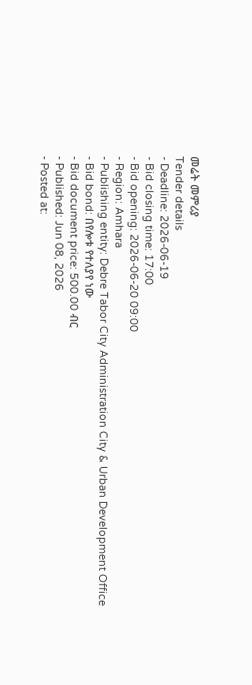መሬት መምሪያ
Tender details
- Deadline: 2026-06-19
- Bid closing time: 17:00
- Bid opening: 2026-06-20 09:00
- Region: Amhara
- Publishing entity: Debre Tabor City Administration City & Urban Development Office
- Bid bond: በየሎቱ የተለያየ ነው
- Bid document price: 500.00 ብር
- Published: Jun 08, 2026
- Posted at: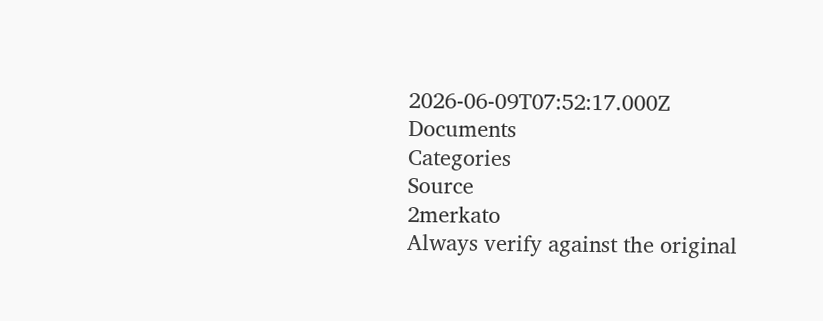2026-06-09T07:52:17.000Z
Documents
Categories
Source
2merkato
Always verify against the original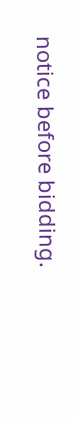notice before bidding.